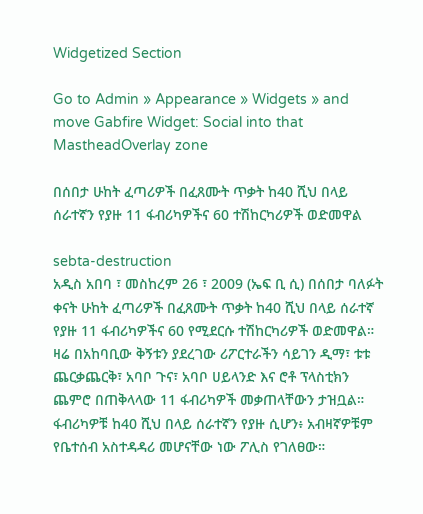Widgetized Section

Go to Admin » Appearance » Widgets » and move Gabfire Widget: Social into that MastheadOverlay zone

በሰበታ ሁከት ፈጣሪዎች በፈጸሙት ጥቃት ከ40 ሺህ በላይ ሰራተኛን የያዙ 11 ፋብሪካዎችና 60 ተሽከርካሪዎች ወድመዋል

sebta-destruction
አዲስ አበባ ፣ መስከረም 26 ፣ 2009 (ኤፍ ቢ ሲ) በሰበታ ባለፉት ቀናት ሁከት ፈጣሪዎች በፈጸሙት ጥቃት ከ40 ሺህ በላይ ሰራተኛ የያዙ 11 ፋብሪካዎችና 60 የሚደርሱ ተሽከርካሪዎች ወድመዋል።
ዛሬ በአከባቢው ቅኝቱን ያደረገው ሪፖርተራችን ሳይገን ዲማ፣ ቱቱ ጨርቃጨርቅ፣ አባቦ ጉና፣ አባቦ ሀይላንድ እና ሮቶ ፕላስቲክን ጨምሮ በጠቅላላው 11 ፋብሪካዎች መቃጠላቸውን ታዝቧል።
ፋብሪካዎቹ ከ40 ሺህ በላይ ሰራተኛን የያዙ ሲሆን፥ አብዛኛዎቹም የቤተሰብ አስተዳዳሪ መሆናቸው ነው ፖሊስ የገለፀው።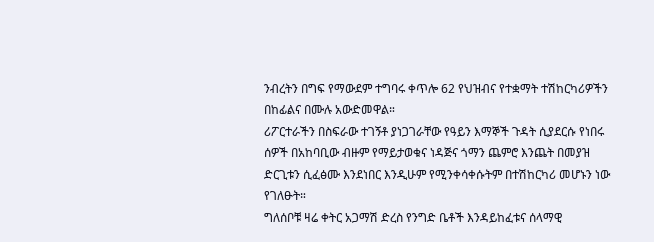ንብረትን በግፍ የማውደም ተግባሩ ቀጥሎ 62 የህዝብና የተቋማት ተሽከርካሪዎችን በከፊልና በሙሉ አውድመዋል።
ሪፖርተራችን በስፍራው ተገኝቶ ያነጋገራቸው የዓይን እማኞች ጉዳት ሲያደርሱ የነበሩ ሰዎች በአከባቢው ብዙም የማይታወቁና ነዳጅና ጎማን ጨምሮ እንጨት በመያዝ ድርጊቱን ሲፈፅሙ እንደነበር እንዲሁም የሚንቀሳቀሱትም በተሽከርካሪ መሆኑን ነው የገለፁት።
ግለሰቦቹ ዛሬ ቀትር አጋማሽ ድረስ የንግድ ቤቶች እንዳይከፈቱና ሰላማዊ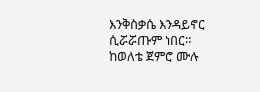እንቅስቃሴ እንዳይኖር ሲሯሯጡም ነበር።
ከወለቴ ጀምሮ ሙሉ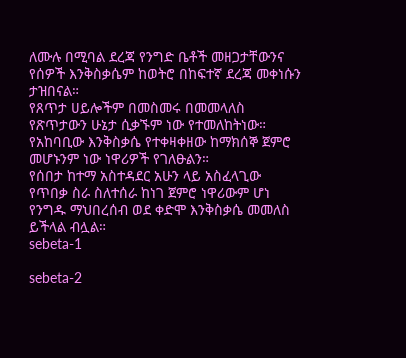ለሙሉ በሚባል ደረጃ የንግድ ቤቶች መዘጋታቸውንና የሰዎች እንቅስቃሴም ከወትሮ በከፍተኛ ደረጃ መቀነሱን ታዝበናል።
የጸጥታ ሀይሎችም በመስመሩ በመመላለስ የጽጥታውን ሁኔታ ሲቃኙም ነው የተመለከትነው።
የአከባቢው እንቅስቃሴ የተቀዛቀዘው ከማክሰኞ ጀምሮ መሆኑንም ነው ነዋሪዎች የገለፁልን።
የሰበታ ከተማ አስተዳደር አሁን ላይ አስፈላጊው የጥበቃ ስራ ስለተሰራ ከነገ ጀምሮ ነዋሪውም ሆነ የንግዱ ማህበረሰብ ወደ ቀድሞ እንቅስቃሴ መመለስ ይችላል ብሏል።
sebeta-1

sebeta-2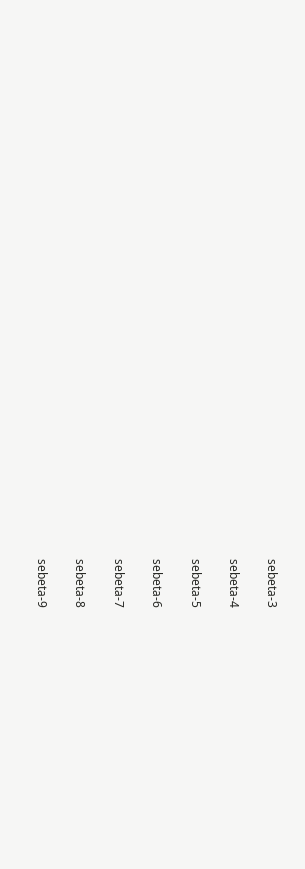sebeta-3

sebeta-4

sebeta-5

sebeta-6

sebeta-7

sebeta-8

sebeta-9